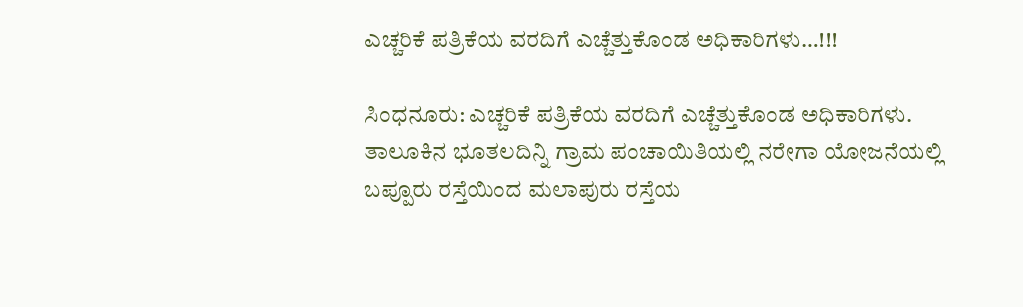ಎಚ್ಚರಿಕೆ ಪತ್ರಿಕೆಯ ವರದಿಗೆ ಎಚ್ಚೆತ್ತುಕೊಂಡ ಅಧಿಕಾರಿಗಳು…!!!

ಸಿಂಧನೂರು: ಎಚ್ಚರಿಕೆ ಪತ್ರಿಕೆಯ ವರದಿಗೆ ಎಚ್ಚೆತ್ತುಕೊಂಡ ಅಧಿಕಾರಿಗಳು. ತಾಲೂಕಿನ ಭೂತಲದಿನ್ನಿ ಗ್ರಾಮ ಪಂಚಾಯಿತಿಯಲ್ಲಿ ನರೇಗಾ ಯೋಜನೆಯಲ್ಲಿ ಬಪ್ಪೂರು ರಸ್ತೆಯಿಂದ ಮಲಾಪುರು ರಸ್ತೆಯ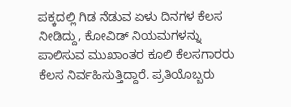ಪಕ್ಕದಲ್ಲಿ ಗಿಡ ನೆಡುವ ಏಳು ದಿನಗಳ ಕೆಲಸ ನೀಡಿದ್ದು, ಕೋವಿಡ್ ನಿಯಮಗಳನ್ನು ಪಾಲಿಸುವ ಮುಖಾಂತರ ಕೂಲಿ ಕೆಲಸಗಾರರು ಕೆಲಸ ನಿರ್ವಹಿಸುತ್ತಿದ್ದಾರೆ. ಪ್ರತಿಯೊಬ್ಬರು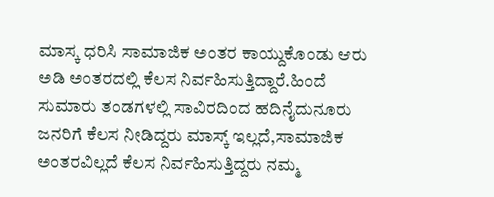ಮಾಸ್ಕ ಧರಿಸಿ ಸಾಮಾಜಿಕ ಅಂತರ ಕಾಯ್ದುಕೊಂಡು ಆರು ಅಡಿ ಅಂತರದಲ್ಲಿ ಕೆಲಸ ನಿರ್ವಹಿಸುತ್ತಿದ್ದಾರೆ.ಹಿಂದೆ ಸುಮಾರು ತಂಡಗಳಲ್ಲಿ ಸಾವಿರದಿಂದ ಹದಿನೈದುನೂರು ಜನರಿಗೆ ಕೆಲಸ ನೀಡಿದ್ದರು ಮಾಸ್ಕ್ ಇಲ್ಲದೆ,ಸಾಮಾಜಿಕ ಅಂತರವಿಲ್ಲದೆ ಕೆಲಸ ನಿರ್ವಹಿಸುತ್ತಿದ್ದರು ನಮ್ಮ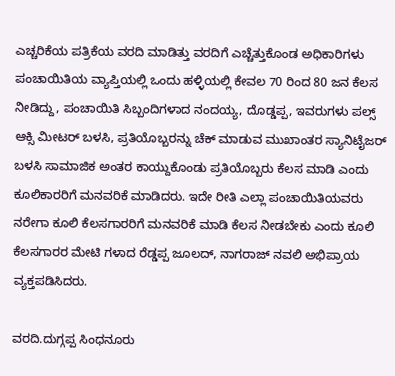ಎಚ್ಚರಿಕೆಯ ಪತ್ರಿಕೆಯ ವರದಿ ಮಾಡಿತ್ತು ವರದಿಗೆ ಎಚ್ಚೆತ್ತುಕೊಂಡ ಅಧಿಕಾರಿಗಳು ಪಂಚಾಯಿತಿಯ ವ್ಯಾಪ್ತಿಯಲ್ಲಿ ಒಂದು ಹಳ್ಳಿಯಲ್ಲಿ ಕೇವಲ 70 ರಿಂದ 80 ಜನ ಕೆಲಸ ನೀಡಿದ್ದು, ಪಂಚಾಯಿತಿ ಸಿಬ್ಬಂದಿಗಳಾದ ನಂದಯ್ಯ, ದೊಡ್ಡಪ್ಪ, ಇವರುಗಳು ಪಲ್ಸ್ ಆಕ್ಸಿ ಮೀಟರ್ ಬಳಸಿ, ಪ್ರತಿಯೊಬ್ಬರನ್ನು ಚೆಕ್ ಮಾಡುವ ಮುಖಾಂತರ ಸ್ಯಾನಿಟೈಜರ್ ಬಳಸಿ ಸಾಮಾಜಿಕ ಅಂತರ ಕಾಯ್ದುಕೊಂಡು ಪ್ರತಿಯೊಬ್ಬರು ಕೆಲಸ ಮಾಡಿ ಎಂದು ಕೂಲಿಕಾರರಿಗೆ ಮನವರಿಕೆ ಮಾಡಿದರು. ಇದೇ ರೀತಿ ಎಲ್ಲಾ ಪಂಚಾಯಿತಿಯವರು ನರೇಗಾ ಕೂಲಿ ಕೆಲಸಗಾರರಿಗೆ ಮನವರಿಕೆ ಮಾಡಿ ಕೆಲಸ ನೀಡಬೇಕು ಎಂದು ಕೂಲಿ ಕೆಲಸಗಾರರ ಮೇಟಿ ಗಳಾದ ರೆಡ್ಡಪ್ಪ ಜೂಲದ್, ನಾಗರಾಜ್ ನವಲಿ ಅಭಿಪ್ರಾಯ ವ್ಯಕ್ತಪಡಿಸಿದರು.

ವರದಿ.ದುಗ್ಗಪ್ಪ ಸಿಂಧನೂರು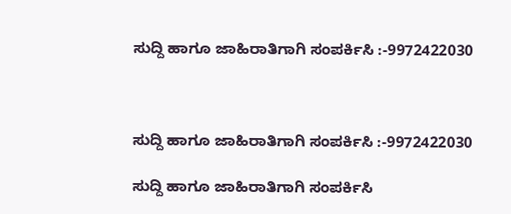ಸುದ್ದಿ ಹಾಗೂ ಜಾಹಿರಾತಿಗಾಗಿ ಸಂಪರ್ಕಿಸಿ :-9972422030



ಸುದ್ದಿ ಹಾಗೂ ಜಾಹಿರಾತಿಗಾಗಿ ಸಂಪರ್ಕಿಸಿ :-9972422030

ಸುದ್ದಿ ಹಾಗೂ ಜಾಹಿರಾತಿಗಾಗಿ ಸಂಪರ್ಕಿಸಿ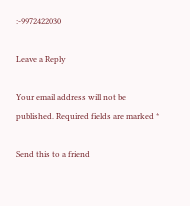:-9972422030

Leave a Reply

Your email address will not be published. Required fields are marked *

Send this to a friend